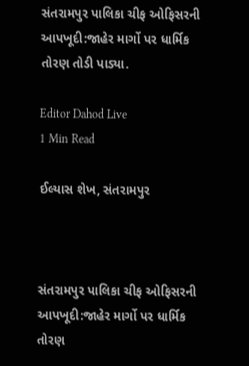સંતરામપુર પાલિકા ચીફ ઓફિસરની આપખૂદી:જાહેર માર્ગો પર ધાર્મિક તોરણ તોડી પાડ્યા.

Editor Dahod Live
1 Min Read

ઈલ્યાસ શેખ, સંતરામપુર



સંતરામપુર પાલિકા ચીફ ઓફિસરની આપખૂદી:જાહેર માર્ગો પર ધાર્મિક તોરણ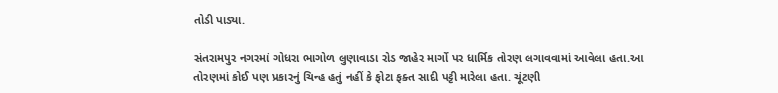તોડી પાડ્યા.

સંતરામપુર નગરમાં ગોધરા ભાગોળ લુણાવાડા રોડ જાહેર માર્ગો પર ધાર્મિક તોરણ લગાવવામાં આવેલા હતા.આ તોરણમાં કોઈ પણ પ્રકારનું ચિન્હ હતું નહીં કે ફોટા ફક્ત સાદી પટ્ટી મારેલા હતા. ચૂંટણી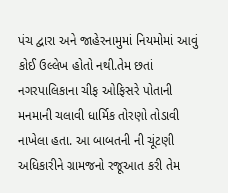પંચ દ્વારા અને જાહેરનામુમાં નિયમોમાં આવું કોઈ ઉલ્લેખ હોતો નથી.તેમ છતાં નગરપાલિકાના ચીફ ઓફિસરે પોતાની મનમાની ચલાવી ધાર્મિક તોરણો તોડાવી નાખેલા હતા. આ બાબતની ની ચૂંટણી અધિકારીને ગ્રામજનો રજૂઆત કરી તેમ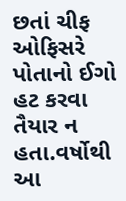છતાં ચીફ ઓફિસરે પોતાનો ઈગો હટ કરવા તૈયાર ન હતા.વર્ષોથી આ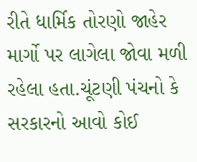રીતે ધાર્મિક તોરણો જાહેર માર્ગો પર લાગેલા જોવા મળી રહેલા હતા.ચૂંટણી પંચનો કે સરકારનો આવો કોઈ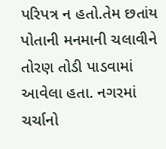પરિપત્ર ન હતો.તેમ છતાંય પોતાની મનમાની ચલાવીને તોરણ તોડી પાડવામાં આવેલા હતા. નગરમાં ચર્ચાનો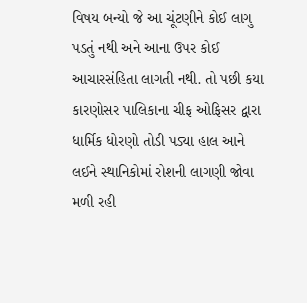વિષય બન્યો જે આ ચૂંટણીને કોઈ લાગુ પડતું નથી અને આના ઉપર કોઈ આચારસંહિતા લાગતી નથી. તો પછી કયા કારણોસર પાલિકાના ચીફ ઓફિસર દ્વારા ધાર્મિક ધોરણો તોડી પડ્યા હાલ આને લઈને સ્થાનિકોમાં રોશની લાગણી જોવા મળી રહી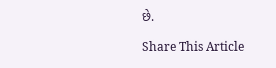છે.

Share This Article